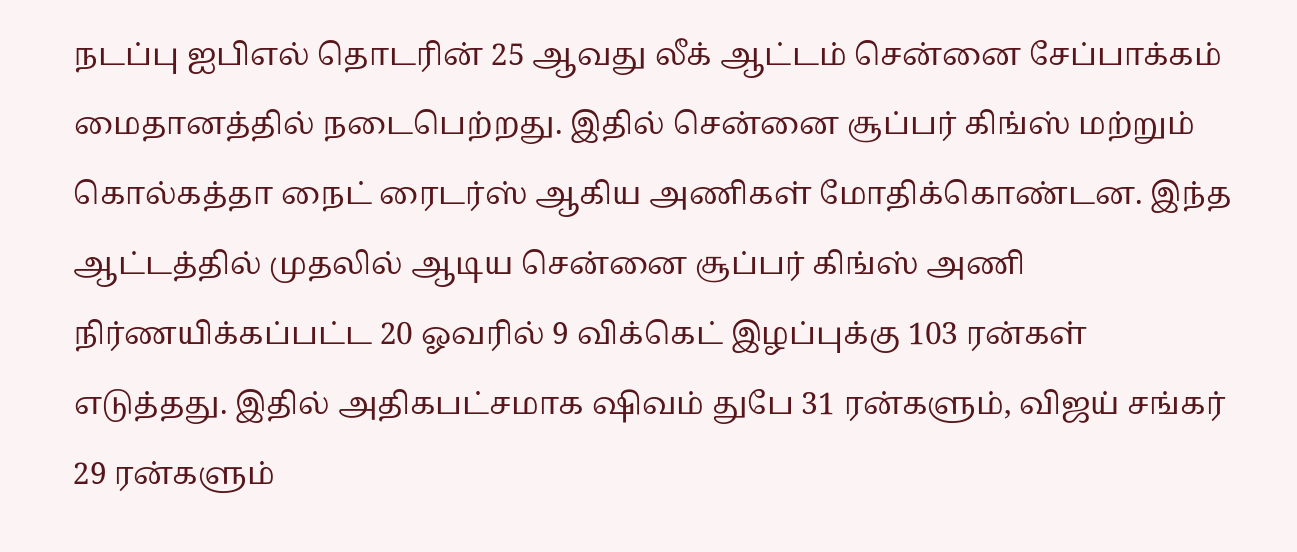நடப்பு ஐபிஎல் தொடரின் 25 ஆவது லீக் ஆட்டம் சென்னை சேப்பாக்கம் மைதானத்தில் நடைபெற்றது. இதில் சென்னை சூப்பர் கிங்ஸ் மற்றும் கொல்கத்தா நைட் ரைடர்ஸ் ஆகிய அணிகள் மோதிக்கொண்டன. இந்த ஆட்டத்தில் முதலில் ஆடிய சென்னை சூப்பர் கிங்ஸ் அணி நிர்ணயிக்கப்பட்ட 20 ஓவரில் 9 விக்கெட் இழப்புக்கு 103 ரன்கள் எடுத்தது. இதில் அதிகபட்சமாக ஷிவம் துபே 31 ரன்களும், விஜய் சங்கர் 29 ரன்களும்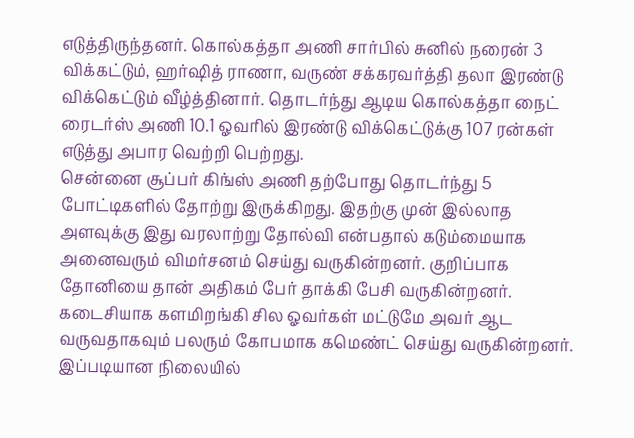எடுத்திருந்தனர். கொல்கத்தா அணி சார்பில் சுனில் நரைன் 3 விக்கட்டும், ஹர்ஷித் ராணா, வருண் சக்கரவர்த்தி தலா இரண்டு விக்கெட்டும் வீழ்த்தினார். தொடர்ந்து ஆடிய கொல்கத்தா நைட் ரைடர்ஸ் அணி 10.1 ஓவரில் இரண்டு விக்கெட்டுக்கு 107 ரன்கள் எடுத்து அபார வெற்றி பெற்றது.
சென்னை சூப்பர் கிங்ஸ் அணி தற்போது தொடர்ந்து 5 போட்டிகளில் தோற்று இருக்கிறது. இதற்கு முன் இல்லாத அளவுக்கு இது வரலாற்று தோல்வி என்பதால் கடும்மையாக அனைவரும் விமர்சனம் செய்து வருகின்றனர். குறிப்பாக தோனியை தான் அதிகம் பேர் தாக்கி பேசி வருகின்றனர். கடைசியாக களமிறங்கி சில ஓவர்கள் மட்டுமே அவர் ஆட வருவதாகவும் பலரும் கோபமாக கமெண்ட் செய்து வருகின்றனர். இப்படியான நிலையில்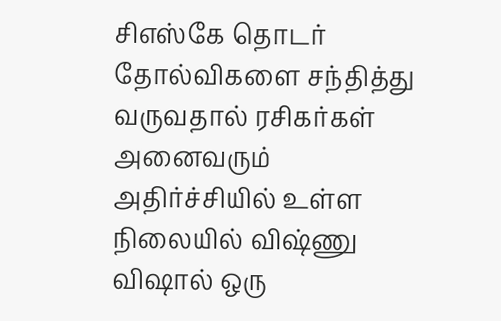சிஎஸ்கே தொடர் தோல்விகளை சந்தித்து வருவதால் ரசிகர்கள் அனைவரும் அதிர்ச்சியில் உள்ள நிலையில் விஷ்ணு விஷால் ஒரு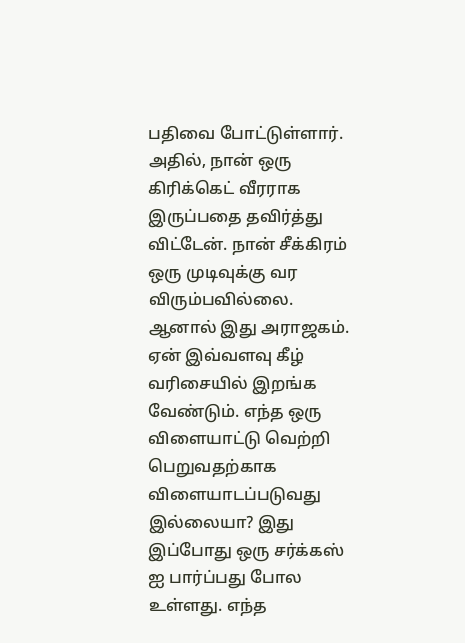பதிவை போட்டுள்ளார்.
அதில், நான் ஒரு கிரிக்கெட் வீரராக இருப்பதை தவிர்த்து விட்டேன். நான் சீக்கிரம் ஒரு முடிவுக்கு வர விரும்பவில்லை. ஆனால் இது அராஜகம். ஏன் இவ்வளவு கீழ் வரிசையில் இறங்க வேண்டும். எந்த ஒரு விளையாட்டு வெற்றி பெறுவதற்காக விளையாடப்படுவது இல்லையா? இது இப்போது ஒரு சர்க்கஸ் ஐ பார்ப்பது போல உள்ளது. எந்த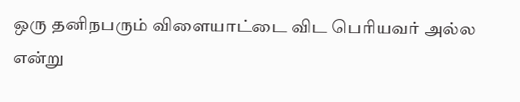ஒரு தனிநபரும் விளையாட்டை விட பெரியவர் அல்ல என்று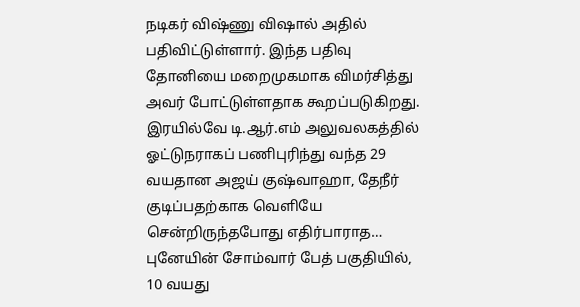நடிகர் விஷ்ணு விஷால் அதில் பதிவிட்டுள்ளார். இந்த பதிவு தோனியை மறைமுகமாக விமர்சித்து அவர் போட்டுள்ளதாக கூறப்படுகிறது.
இரயில்வே டி.ஆர்.எம் அலுவலகத்தில் ஓட்டுநராகப் பணிபுரிந்து வந்த 29 வயதான அஜய் குஷ்வாஹா, தேநீர் குடிப்பதற்காக வெளியே சென்றிருந்தபோது எதிர்பாராத…
புனேயின் சோம்வார் பேத் பகுதியில், 10 வயது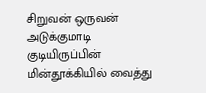சிறுவன் ஒருவன் அடுக்குமாடி குடியிருப்பின் மின்தூக்கியில் வைத்து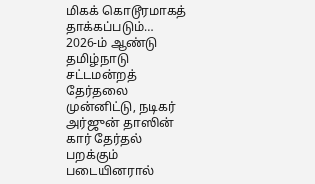மிகக் கொடூரமாகத் தாக்கப்படும்…
2026-ம் ஆண்டு தமிழ்நாடு சட்டமன்றத் தேர்தலை முன்னிட்டு, நடிகர் அர்ஜுன் தாஸின் கார் தேர்தல் பறக்கும் படையினரால்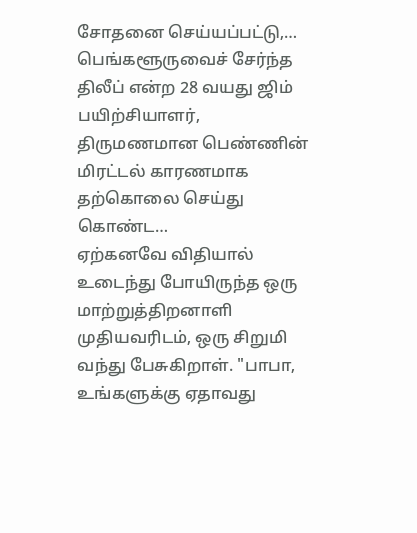சோதனை செய்யப்பட்டு,…
பெங்களூருவைச் சேர்ந்த திலீப் என்ற 28 வயது ஜிம் பயிற்சியாளர், திருமணமான பெண்ணின் மிரட்டல் காரணமாக தற்கொலை செய்து கொண்ட…
ஏற்கனவே விதியால் உடைந்து போயிருந்த ஒரு மாற்றுத்திறனாளி முதியவரிடம், ஒரு சிறுமி வந்து பேசுகிறாள். "பாபா, உங்களுக்கு ஏதாவது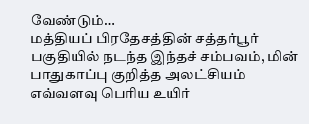வேண்டும்…
மத்தியப் பிரதேசத்தின் சத்தர்பூர் பகுதியில் நடந்த இந்தச் சம்பவம், மின் பாதுகாப்பு குறித்த அலட்சியம் எவ்வளவு பெரிய உயிர்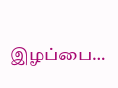இழப்பை…